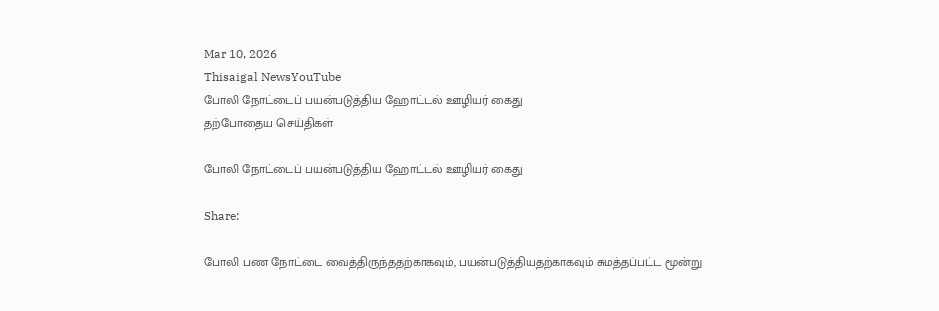Mar 10, 2026
Thisaigal NewsYouTube
போலி நோட்டைப் பயன்படுத்திய ஹோட்டல் ஊழியர் கைது
தற்போதைய செய்திகள்

போலி நோட்டைப் பயன்படுத்திய ஹோட்டல் ஊழியர் கைது

Share:

போலி பண நோட்டை வைத்திருந்ததற்காகவும், பயன்படுத்தியதற்காகவும் சுமத்தப்பட்ட மூன்று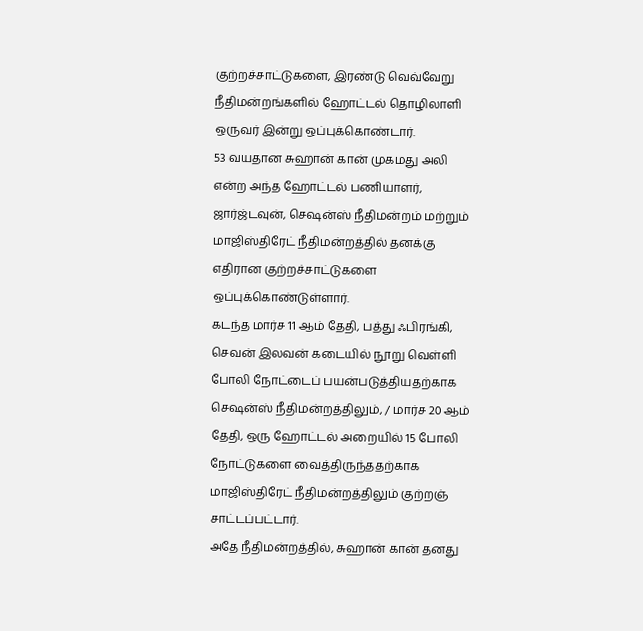குற்றச்சாட்டுகளை, இரண்டு வெவ்வேறு நீதிமன்றங்களில் ஹோட்டல் தொழிலாளி ஒருவர் இன்று ஒப்புக்கொண்டார்.
53 வயதான சுஹான் கான் முகமது அலி என்ற அந்த ஹோட்டல் பணியாளர், ஜார்ஜ்டவுன், செஷன்ஸ் நீதிமன்றம் மற்றும் மாஜிஸ்திரேட் நீதிமன்றத்தில் தனக்கு எதிரான குற்றச்சாட்டுகளை ஒப்புக்கொண்டுள்ளார்.
கடந்த மார்ச 11 ஆம் தேதி, பத்து ஃபிரங்கி, செவன் இலவன் கடையில் நூறு வெள்ளி போலி நோட்டைப் பயன்படுத்தியதற்காக செஷன்ஸ் நீதிமன்றத்திலும், / மார்ச 20 ஆம் தேதி, ஒரு ஹோட்டல் அறையில் 15 போலி நோட்டுகளை வைத்திருந்ததற்காக மாஜிஸ்திரேட் நீதிமன்றத்திலும் குற்றஞ் சாட்டப்பட்டார்.
அதே நீதிமன்றத்தில், சுஹான் கான் தனது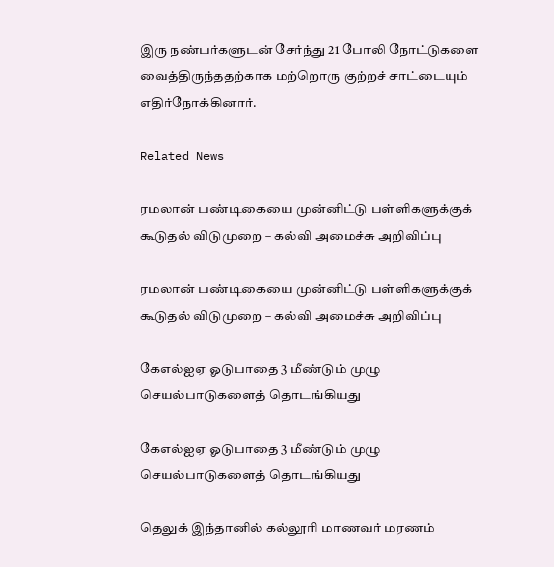இரு நண்பர்களுடன் சேர்ந்து 21 போலி நோட்டுகளை வைத்திருந்ததற்காக மற்றொரு குற்றச் சாட்டையும் எதிர்நோக்கினார்.

Related News

ரமலான் பண்டிகையை முன்னிட்டு பள்ளிகளுக்குக் கூடுதல் விடுமுறை – கல்வி அமைச்சு அறிவிப்பு

ரமலான் பண்டிகையை முன்னிட்டு பள்ளிகளுக்குக் கூடுதல் விடுமுறை – கல்வி அமைச்சு அறிவிப்பு

கேஎல்ஐஏ ஓடுபாதை 3 மீண்டும் முழு செயல்பாடுகளைத் தொடங்கியது

கேஎல்ஐஏ ஓடுபாதை 3 மீண்டும் முழு செயல்பாடுகளைத் தொடங்கியது

தெலுக் இந்தானில் கல்லூரி மாணவர் மரணம்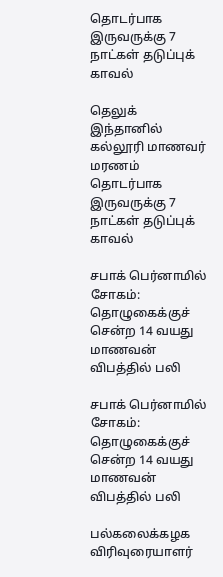தொடர்பாக இருவருக்கு 7 நாட்கள் தடுப்புக் காவல்

தெலுக் இந்தானில் கல்லூரி மாணவர் மரணம் தொடர்பாக இருவருக்கு 7 நாட்கள் தடுப்புக் காவல்

சபாக் பெர்னாமில் சோகம்: தொழுகைக்குச் சென்ற 14 வயது மாணவன் விபத்தில் பலி

சபாக் பெர்னாமில் சோகம்: தொழுகைக்குச் சென்ற 14 வயது மாணவன் விபத்தில் பலி

பல்கலைக்கழக விரிவுரையாளர்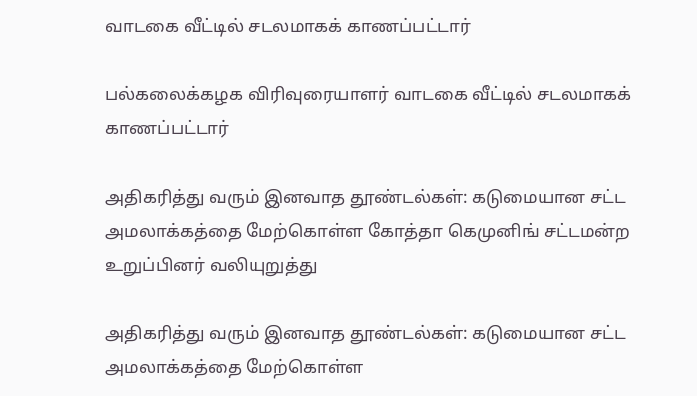வாடகை வீட்டில் சடலமாகக் காணப்பட்டார்

பல்கலைக்கழக விரிவுரையாளர் வாடகை வீட்டில் சடலமாகக் காணப்பட்டார்

அதிகரித்து வரும் இனவாத தூண்டல்கள்: கடுமையான சட்ட அமலாக்கத்தை மேற்கொள்ள கோத்தா கெமுனிங் சட்டமன்ற உறுப்பினர் வலியுறுத்து

அதிகரித்து வரும் இனவாத தூண்டல்கள்: கடுமையான சட்ட அமலாக்கத்தை மேற்கொள்ள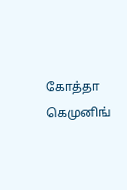கோத்தா கெமுனிங்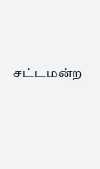சட்டமன்ற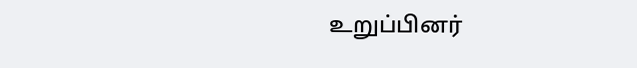உறுப்பினர்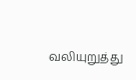வலியுறுத்து